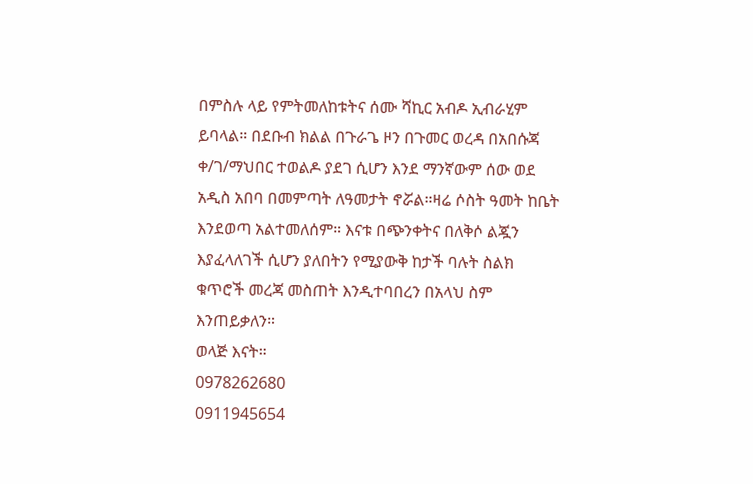በምስሉ ላይ የምትመለከቱትና ሰሙ ሻኪር አብዶ ኢብራሂም ይባላል። በደቡብ ክልል በጉራጌ ዞን በጉመር ወረዳ በአበሱጃ ቀ/ገ/ማህበር ተወልዶ ያደገ ሲሆን እንደ ማንኛውም ሰው ወደ አዲስ አበባ በመምጣት ለዓመታት ኖሯል።ዛሬ ሶስት ዓመት ከቤት እንደወጣ አልተመለሰም። እናቱ በጭንቀትና በለቅሶ ልጇን እያፈላለገች ሲሆን ያለበትን የሚያውቅ ከታች ባሉት ስልክ ቁጥሮች መረጃ መስጠት እንዲተባበረን በአላህ ስም እንጠይቃለን።
ወላጅ እናት።
0978262680
0911945654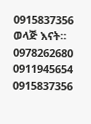0915837356
ወላጅ እናት።
0978262680
0911945654
0915837356